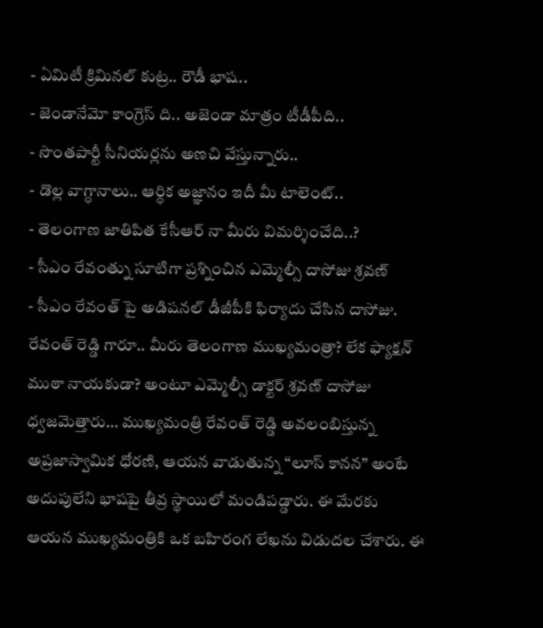- ఏమిటీ క్రిమినల్ కుట్ర.. రౌడీ భాష..
- జెండానేమో కాంగ్రెస్ ది.. అజెండా మాత్రం టీడీపీది..
- సొంతపార్టీ సీనియర్లను అణచి వేస్తున్నారు..
- డొల్ల వాగ్ధానాలు.. ఆర్ధిక అజ్ఞానం ఇదీ మీ టాలెంట్..
- తెలంగాణ జాతిపిత కేసీఆర్ నా మీరు విమర్శించేది..?
- సీఎం రేవంత్ను సూటిగా ప్రశ్నించిన ఎమ్మెల్సీ దాసోజు శ్రవణ్
- సీఎం రేవంత్ పై అడిషనల్ డీజీపీకి ఫిర్యాదు చేసిన దాసోజు.
రేవంత్ రెడ్డి గారూ.. మీరు తెలంగాణ ముఖ్యమంత్రా? లేక ఫ్యాక్షన్ ముఠా నాయకుడా? అంటూ ఎమ్మెల్సీ డాక్టర్ శ్రవణ్ దాసోజు ధ్వజమెత్తారు… ముఖ్యమంత్రి రేవంత్ రెడ్డి అవలంబిస్తున్న అప్రజాస్వామిక ధోరణి, ఆయన వాడుతున్న “లూస్ కానన” అంటే అదుపులేని భాషపై తీవ్ర స్థాయిలో మండిపడ్డారు. ఈ మేరకు ఆయన ముఖ్యమంత్రికి ఒక బహిరంగ లేఖను విడుదల చేశారు. ఈ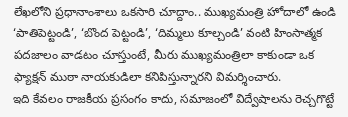లేఖలోని ప్రధానాంశాలు ఒకసారి చూద్దాం.. ముఖ్యమంత్రి హోదాలో ఉండి ‘పాతిపెట్టండి’, ‘బొంద పెట్టండి’, ‘దిమ్మలు కూల్చండి’ వంటి హింసాత్మక పదజాలం వాడటం చూస్తుంటే, మీరు ముఖ్యమంత్రిలా కాకుండా ఒక ఫ్యాక్షన్ ముఠా నాయకుడిలా కనిపిస్తున్నారని విమర్శించారు.
ఇది కేవలం రాజకీయ ప్రసంగం కాదు, సమాజంలో విద్వేషాలను రెచ్చగొట్టే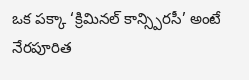ఒక పక్కా ‘క్రిమినల్ కాన్స్పిరసీ’ అంటే నేరపూరిత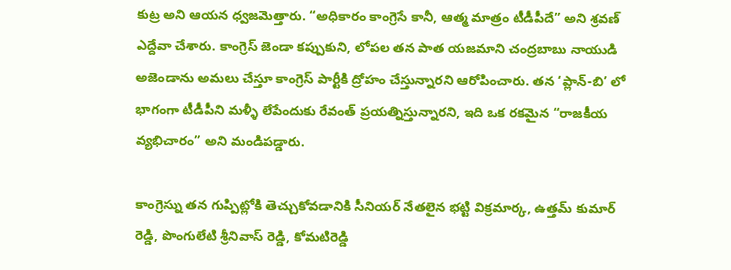కుట్ర అని ఆయన ధ్వజమెత్తారు. “అధికారం కాంగ్రెసే కానీ, ఆత్మ మాత్రం టీడీపీదే” అని శ్రవణ్ ఎద్దేవా చేశారు. కాంగ్రెస్ జెండా కప్పుకుని, లోపల తన పాత యజమాని చంద్రబాబు నాయుడి అజెండాను అమలు చేస్తూ కాంగ్రెస్ పార్టీకి ద్రోహం చేస్తున్నారని ఆరోపించారు. తన ‘ప్లాన్-బి’ లో భాగంగా టీడీపీని మళ్ళీ లేపేందుకు రేవంత్ ప్రయత్నిస్తున్నారని, ఇది ఒక రకమైన “రాజకీయ వ్యభిచారం” అని మండిపడ్డారు.

కాంగ్రెస్ను తన గుప్పిట్లోకి తెచ్చుకోవడానికి సీనియర్ నేతలైన భట్టి విక్రమార్క, ఉత్తమ్ కుమార్ రెడ్డి, పొంగులేటి శ్రీనివాస్ రెడ్డి, కోమటిరెడ్డి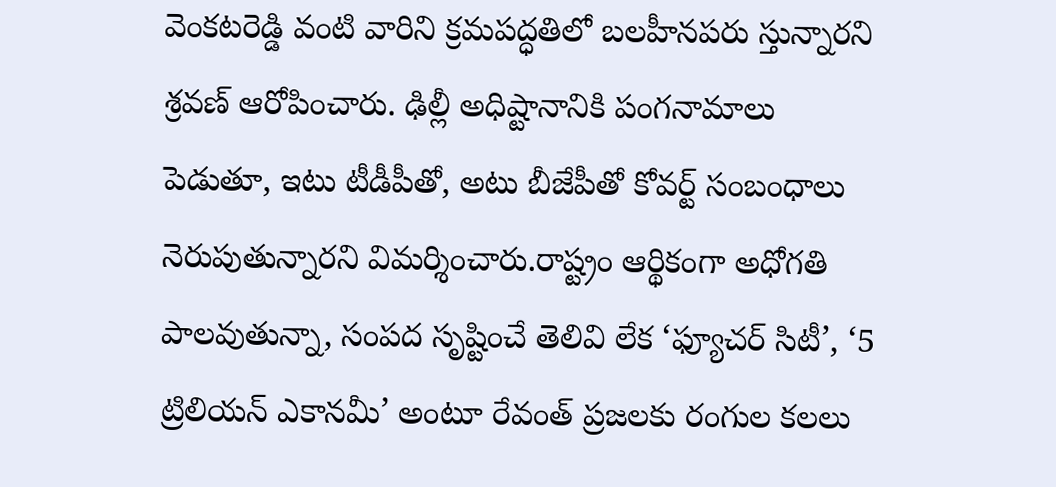వెంకటరెడ్డి వంటి వారిని క్రమపద్ధతిలో బలహీనపరు స్తున్నారని శ్రవణ్ ఆరోపించారు. ఢిల్లీ అధిష్టానానికి పంగనామాలు పెడుతూ, ఇటు టీడీపీతో, అటు బీజేపీతో కోవర్ట్ సంబంధాలు నెరుపుతున్నారని విమర్శించారు.రాష్ట్రం ఆర్థికంగా అధోగతి పాలవుతున్నా, సంపద సృష్టించే తెలివి లేక ‘ఫ్యూచర్ సిటీ’, ‘5 ట్రిలియన్ ఎకానమీ’ అంటూ రేవంత్ ప్రజలకు రంగుల కలలు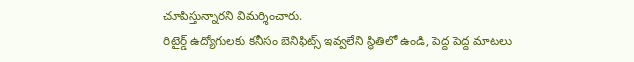చూపిస్తున్నారని విమర్శించారు.
రిటైర్డ్ ఉద్యోగులకు కనీసం బెనిఫిట్స్ ఇవ్వలేని స్థితిలో ఉండి, పెద్ద పెద్ద మాటలు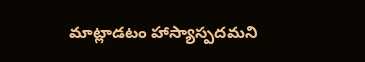మాట్లాడటం హాస్యాస్పదమని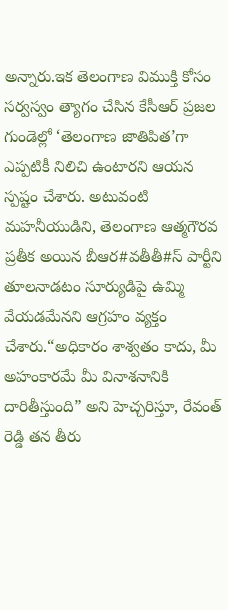అన్నారు.ఇక తెలంగాణ విముక్తి కోసం సర్వస్వం త్యాగం చేసిన కేసీఆర్ ప్రజల గుండెల్లో ‘తెలంగాణ జాతిపిత’గా ఎప్పటికీ నిలిచి ఉంటారని ఆయన స్పష్టం చేశారు. అటువంటి మహనీయుడిని, తెలంగాణ ఆత్మగౌరవ ప్రతీక అయిన బీఆర#వతీతీ#స్ పార్టీని తూలనాడటం సూర్యుడిపై ఉమ్మి వేయడమేనని ఆగ్రహం వ్యక్తం చేశారు.“అధికారం శాశ్వతం కాదు, మీ అహంకారమే మీ వినాశనానికి దారితీస్తుంది” అని హెచ్చరిస్తూ, రేవంత్ రెడ్డి తన తీరు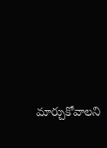మార్చుకోవాలని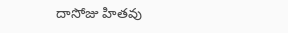దాసోజు హితవు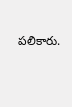పలికారు.